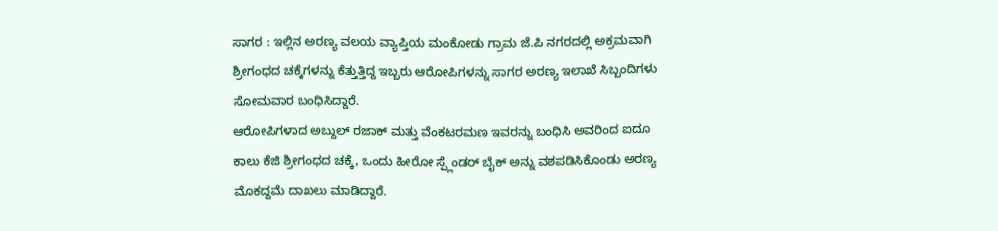ಸಾಗರ : ಇಲ್ಲಿನ ಅರಣ್ಯ ವಲಯ ವ್ಯಾಪ್ತಿಯ ಮಂಕೋಡು ಗ್ರಾಮ ಜೆ.ಪಿ ನಗರದಲ್ಲಿ ಅಕ್ರಮವಾಗಿ ಶ್ರೀಗಂಧದ ಚಕ್ಕೆಗಳನ್ನು ಕೆತ್ತುತ್ತಿದ್ದ ಇಬ್ಬರು ಆರೋಪಿಗಳನ್ನು ಸಾಗರ ಅರಣ್ಯ ಇಲಾಖೆ ಸಿಬ್ಬಂದಿಗಳು ಸೋಮವಾರ ಬಂಧಿಸಿದ್ದಾರೆ.
ಆರೋಪಿಗಳಾದ ಅಬ್ದುಲ್ ರಜಾಕ್ ಮತ್ತು ವೆಂಕಟರಮಣ ಇವರನ್ನು ಬಂಧಿಸಿ ಅವರಿಂದ ಐದೂ ಕಾಲು ಕೆಜಿ ಶ್ರೀಗಂಧದ ಚಕ್ಕೆ, ಒಂದು ಹೀರೋ ಸ್ಪ್ಲೆಂಡರ್ ಬೈಕ್ ಅನ್ನು ವಶಪಡಿಸಿಕೊಂಡು ಅರಣ್ಯ ಮೊಕದ್ದಮೆ ದಾಖಲು ಮಾಡಿದ್ದಾರೆ.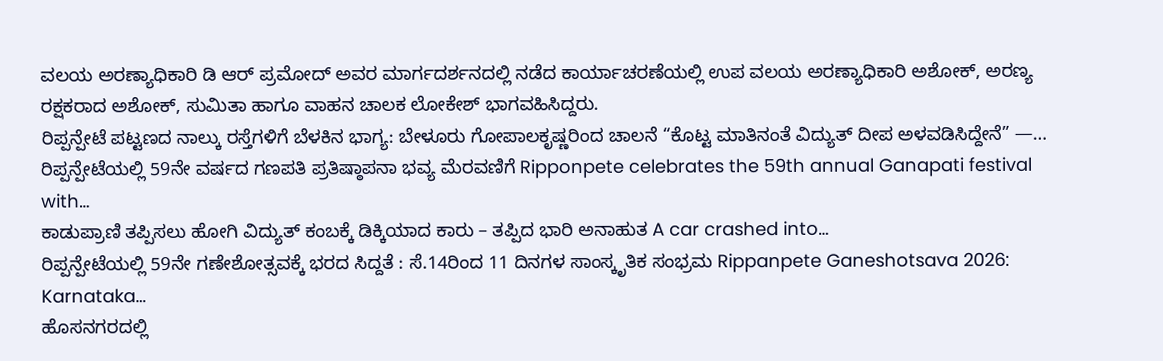ವಲಯ ಅರಣ್ಯಾಧಿಕಾರಿ ಡಿ ಆರ್ ಪ್ರಮೋದ್ ಅವರ ಮಾರ್ಗದರ್ಶನದಲ್ಲಿ ನಡೆದ ಕಾರ್ಯಾಚರಣೆಯಲ್ಲಿ ಉಪ ವಲಯ ಅರಣ್ಯಾಧಿಕಾರಿ ಅಶೋಕ್, ಅರಣ್ಯ ರಕ್ಷಕರಾದ ಅಶೋಕ್, ಸುಮಿತಾ ಹಾಗೂ ವಾಹನ ಚಾಲಕ ಲೋಕೇಶ್ ಭಾಗವಹಿಸಿದ್ದರು.
ರಿಪ್ಪನ್ಪೇಟೆ ಪಟ್ಟಣದ ನಾಲ್ಕು ರಸ್ತೆಗಳಿಗೆ ಬೆಳಕಿನ ಭಾಗ್ಯ: ಬೇಳೂರು ಗೋಪಾಲಕೃಷ್ಣರಿಂದ ಚಾಲನೆ “ಕೊಟ್ಟ ಮಾತಿನಂತೆ ವಿದ್ಯುತ್ ದೀಪ ಅಳವಡಿಸಿದ್ದೇನೆ” —…
ರಿಪ್ಪನ್ಪೇಟೆಯಲ್ಲಿ 59ನೇ ವರ್ಷದ ಗಣಪತಿ ಪ್ರತಿಷ್ಠಾಪನಾ ಭವ್ಯ ಮೆರವಣಿಗೆ Ripponpete celebrates the 59th annual Ganapati festival with…
ಕಾಡುಪ್ರಾಣಿ ತಪ್ಪಿಸಲು ಹೋಗಿ ವಿದ್ಯುತ್ ಕಂಬಕ್ಕೆ ಡಿಕ್ಕಿಯಾದ ಕಾರು – ತಪ್ಪಿದ ಭಾರಿ ಅನಾಹುತ A car crashed into…
ರಿಪ್ಪನ್ಪೇಟೆಯಲ್ಲಿ 59ನೇ ಗಣೇಶೋತ್ಸವಕ್ಕೆ ಭರದ ಸಿದ್ದತೆ : ಸೆ.14ರಿಂದ 11 ದಿನಗಳ ಸಾಂಸ್ಕೃತಿಕ ಸಂಭ್ರಮ Rippanpete Ganeshotsava 2026: Karnataka…
ಹೊಸನಗರದಲ್ಲಿ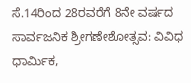ಸೆ.14ರಿಂದ 28ರವರೆಗೆ 8ನೇ ವರ್ಷದ ಸಾರ್ವಜನಿಕ ಶ್ರೀಗಣೇಶೋತ್ಸವ: ವಿವಿಧ ಧಾರ್ಮಿಕ,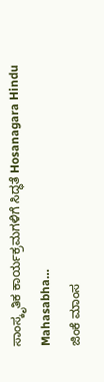ಸಾಂಸ್ಕೃತಿಕ ಕಾರ್ಯಕ್ರಮಗಳಿಗೆ ಸಿದ್ಧತೆ Hosanagara Hindu Mahasabha…
ಜಿಂಕೆ ಮಾಂಸ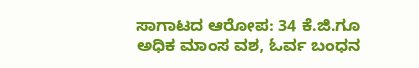ಸಾಗಾಟದ ಆರೋಪ: 34 ಕೆ.ಜಿ.ಗೂ ಅಧಿಕ ಮಾಂಸ ವಶ, ಓರ್ವ ಬಂಧನ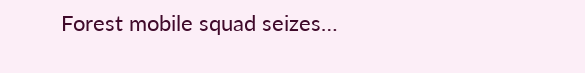Forest mobile squad seizes…